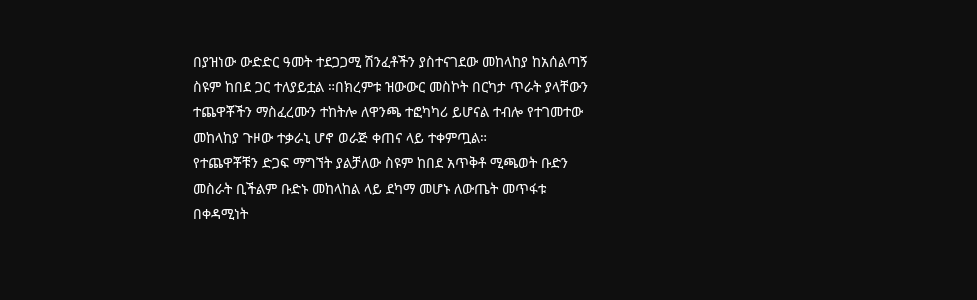በያዝነው ውድድር ዓመት ተደጋጋሚ ሽንፈቶችን ያስተናገደው መከላከያ ከአሰልጣኝ ስዩም ከበደ ጋር ተለያይቷል ።በክረምቱ ዝውውር መስኮት በርካታ ጥራት ያላቸውን ተጨዋቾችን ማስፈረሙን ተከትሎ ለዋንጫ ተፎካካሪ ይሆናል ተብሎ የተገመተው መከላከያ ጉዞው ተቃራኒ ሆኖ ወራጅ ቀጠና ላይ ተቀምጧል።
የተጨዋቾቹን ድጋፍ ማግኘት ያልቻለው ስዩም ከበደ አጥቅቶ ሚጫወት ቡድን መስራት ቢችልም ቡድኑ መከላከል ላይ ደካማ መሆኑ ለውጤት መጥፋቱ በቀዳሚነት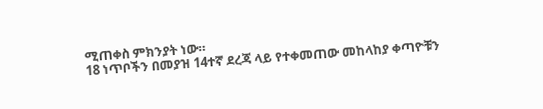ሚጠቀስ ምክንያት ነው።
18 ነጥቦችን በመያዝ 14ተኛ ደረጃ ላይ የተቀመጠው መከላከያ ቀጣዮቹን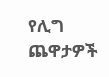የሊግ ጨዋታዎች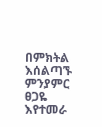በምክትል እሰልጣኙ ምንያምር ፀጋዬ እየተመራ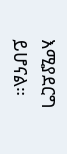እሚያደርግ ይሆናል።